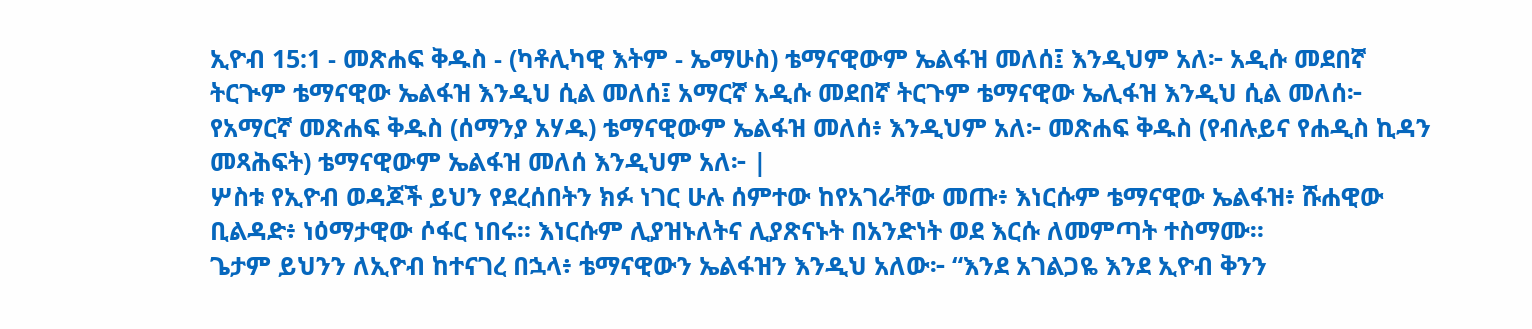ኢዮብ 15:1 - መጽሐፍ ቅዱስ - (ካቶሊካዊ እትም - ኤማሁስ) ቴማናዊውም ኤልፋዝ መለሰ፤ እንዲህም አለ፦ አዲሱ መደበኛ ትርጒም ቴማናዊው ኤልፋዝ እንዲህ ሲል መለሰ፤ አማርኛ አዲሱ መደበኛ ትርጉም ቴማናዊው ኤሊፋዝ እንዲህ ሲል መለሰ፦ የአማርኛ መጽሐፍ ቅዱስ (ሰማንያ አሃዱ) ቴማናዊውም ኤልፋዝ መለሰ፥ እንዲህም አለ፦ መጽሐፍ ቅዱስ (የብሉይና የሐዲስ ኪዳን መጻሕፍት) ቴማናዊውም ኤልፋዝ መለሰ እንዲህም አለ፦ |
ሦስቱ የኢዮብ ወዳጆች ይህን የደረሰበትን ክፉ ነገር ሁሉ ሰምተው ከየአገራቸው መጡ፥ እነርሱም ቴማናዊው ኤልፋዝ፥ ሹሐዊው ቢልዳድ፥ ነዕማታዊው ሶፋር ነበሩ። እነርሱም ሊያዝኑለትና ሊያጽናኑት በአንድነት ወደ እርሱ ለመምጣት ተስማሙ።
ጌታም ይህንን ለኢዮብ ከተናገረ በኋላ፥ ቴማናዊውን ኤልፋዝን እንዲህ አለው፦ “እንደ አገልጋዬ እንደ ኢዮብ ቅንን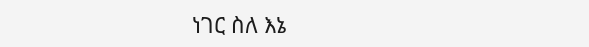ነገር ስለ እኔ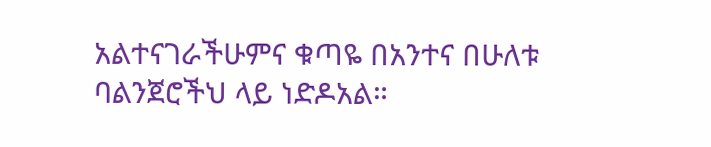አልተናገራችሁምና ቁጣዬ በአንተና በሁለቱ ባልንጀሮችህ ላይ ነድዶአል።